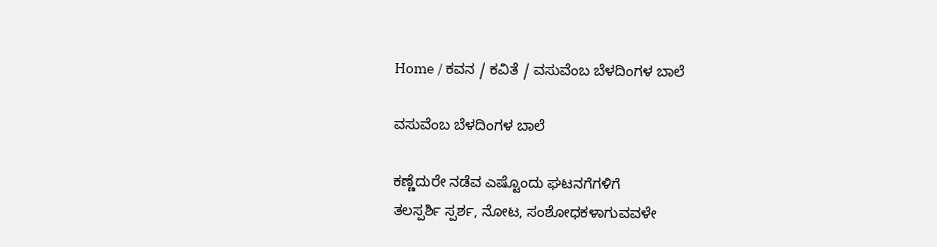Home / ಕವನ / ಕವಿತೆ / ವಸುವೆಂಬ ಬೆಳದಿಂಗಳ ಬಾಲೆ

ವಸುವೆಂಬ ಬೆಳದಿಂಗಳ ಬಾಲೆ

ಕಣ್ಣೆದುರೇ ನಡೆವ ಎಷ್ಟೊಂದು ಘಟನಗೆಗಳಿಗೆ
ತಲಸ್ಪರ್ಶಿ ಸ್ಪರ್ಶ, ನೋಟ, ಸಂಶೋಧಕಳಾಗುವವಳೇ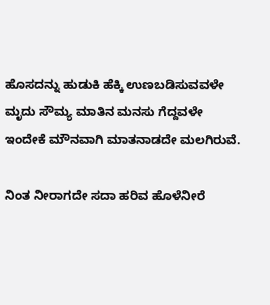ಹೊಸದನ್ನು ಹುಡುಕಿ ಹೆಕ್ಕಿ ಉಣಬಡಿಸುವವಳೇ
ಮೃದು ಸೌಮ್ಯ ಮಾತಿನ ಮನಸು ಗೆದ್ದವಳೇ
ಇಂದೇಕೆ ಮೌನವಾಗಿ ಮಾತನಾಡದೇ ಮಲಗಿರುವೆ.

ನಿಂತ ನೀರಾಗದೇ ಸದಾ ಹರಿವ ಹೊಳೆನೀರೆ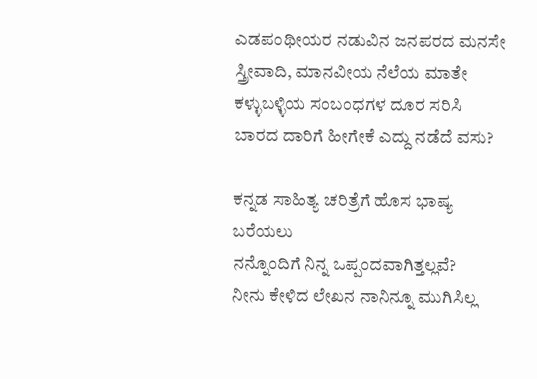ಎಡಪಂಥೀಯರ ನಡುವಿನ ಜನಪರದ ಮನಸೇ
ಸ್ತ್ರೀವಾದಿ, ಮಾನವೀಯ ನೆಲೆಯ ಮಾತೇ
ಕಳ್ಳುಬಳ್ಳಿಯ ಸಂಬಂಧಗಳ ದೂರ ಸರಿಸಿ
ಬಾರದ ದಾರಿಗೆ ಹೀಗೇಕೆ ಎದ್ದು ನಡೆದೆ ವಸು?

ಕನ್ನಡ ಸಾಹಿತ್ಯ ಚರಿತ್ರೆಗೆ ಹೊಸ ಭಾಷ್ಯ ಬರೆಯಲು
ನನ್ನೊಂದಿಗೆ ನಿನ್ನ ಒಪ್ಪಂದವಾಗಿತ್ತಲ್ಲವೆ?
ನೀನು ಕೇಳಿದ ಲೇಖನ ನಾನಿನ್ನೂ ಮುಗಿಸಿಲ್ಲ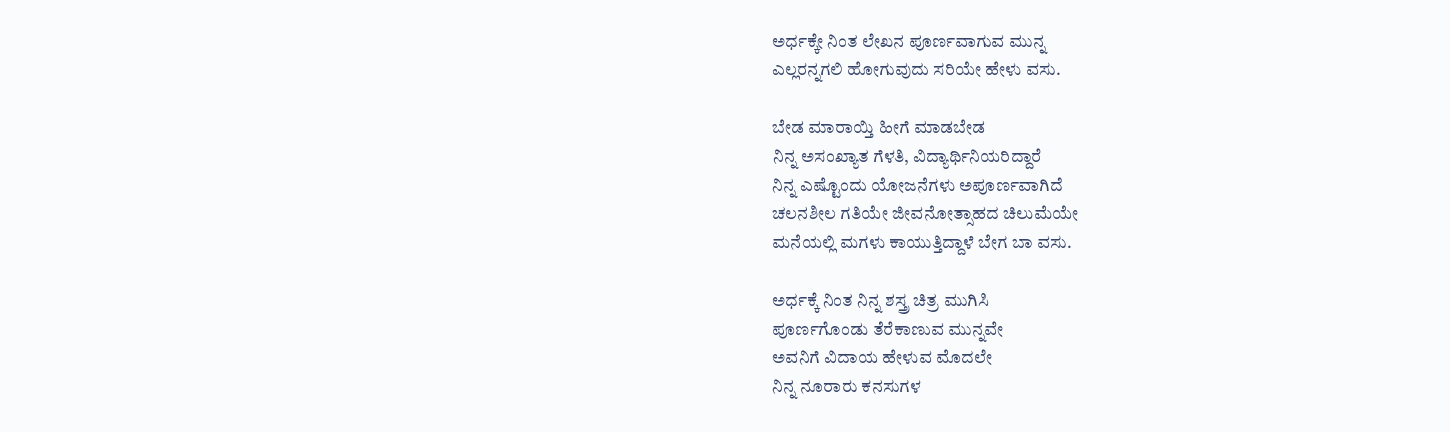ಅರ್ಧಕ್ಕೇ ನಿಂತ ಲೇಖನ ಪೂರ್ಣವಾಗುವ ಮುನ್ನ
ಎಲ್ಲರನ್ನಗಲಿ ಹೋಗುವುದು ಸರಿಯೇ ಹೇಳು ವಸು.

ಬೇಡ ಮಾರಾಯ್ತಿ ಹೀಗೆ ಮಾಡಬೇಡ
ನಿನ್ನ ಅಸಂಖ್ಯಾತ ಗೆಳತಿ, ವಿದ್ಯಾರ್ಥಿನಿಯರಿದ್ದಾರೆ
ನಿನ್ನ ಎಷ್ಟೊಂದು ಯೋಜನೆಗಳು ಅಪೂರ್ಣವಾಗಿದೆ
ಚಲನಶೀಲ ಗತಿಯೇ ಜೀವನೋತ್ಸಾಹದ ಚಿಲುಮೆಯೇ
ಮನೆಯಲ್ಲಿ ಮಗಳು ಕಾಯುತ್ತಿದ್ದಾಳೆ ಬೇಗ ಬಾ ವಸು.

ಅರ್ಧಕ್ಕೆ ನಿಂತ ನಿನ್ನ ಶಸ್ತ್ರ ಚಿತ್ರ ಮುಗಿಸಿ
ಪೂರ್ಣಗೊಂಡು ತೆರೆಕಾಣುವ ಮುನ್ನವೇ
ಅವನಿಗೆ ವಿದಾಯ ಹೇಳುವ ಮೊದಲೇ
ನಿನ್ನ ನೂರಾರು ಕನಸುಗಳ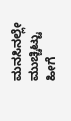ಮನಸಿನಲ್ಲೇ ಮುಚ್ಚಿಟ್ಟು
ಹೀಗೆ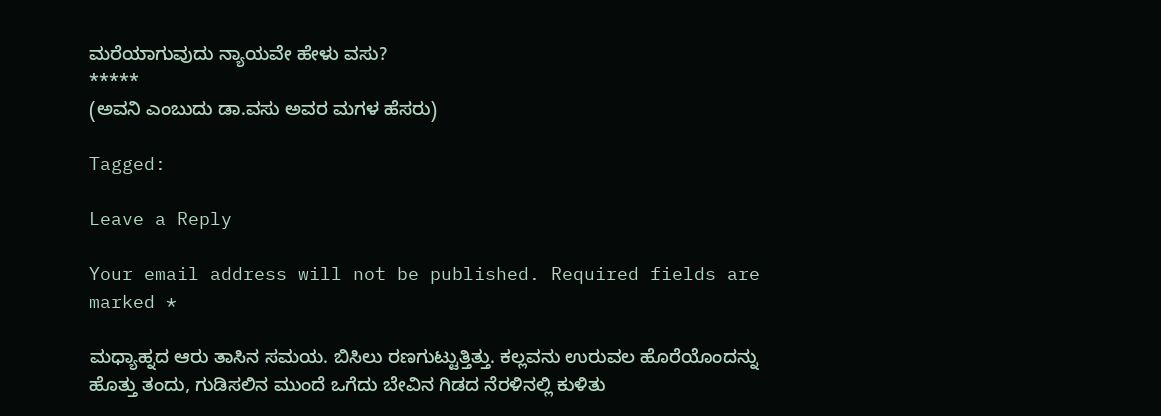ಮರೆಯಾಗುವುದು ನ್ಯಾಯವೇ ಹೇಳು ವಸು?
*****
(ಅವನಿ ಎಂಬುದು ಡಾ.ವಸು ಅವರ ಮಗಳ ಹೆಸರು)

Tagged:

Leave a Reply

Your email address will not be published. Required fields are marked *

ಮಧ್ಯಾಹ್ನದ ಆರು ತಾಸಿನ ಸಮಯ. ಬಿಸಿಲು ರಣಗುಟ್ಟುತ್ತಿತ್ತು. ಕಲ್ಲವನು ಉರುವಲ ಹೊರೆಯೊಂದನ್ನು ಹೊತ್ತು ತಂದು, ಗುಡಿಸಲಿನ ಮುಂದೆ ಒಗೆದು ಬೇವಿನ ಗಿಡದ ನೆರಳಿನಲ್ಲಿ ಕುಳಿತು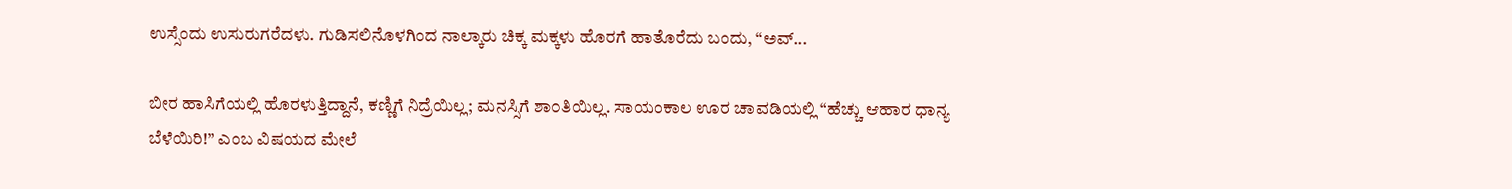ಉಸ್ಸೆಂದು ಉಸುರುಗರೆದಳು. ಗುಡಿಸಲಿನೊಳಗಿಂದ ನಾಲ್ಕಾರು ಚಿಕ್ಕ ಮಕ್ಕಳು ಹೊರಗೆ ಹಾತೊರೆದು ಬಂದು, “ಅವ್...

ಬೀರ ಹಾಸಿಗೆಯಲ್ಲಿ ಹೊರಳುತ್ತಿದ್ದಾನೆ, ಕಣ್ಣಿಗೆ ನಿದ್ರೆಯಿಲ್ಲ; ಮನಸ್ಸಿಗೆ ಶಾ೦ತಿಯಿಲ್ಲ. ಸಾಯಂಕಾಲ ಊರ ಚಾವಡಿಯಲ್ಲಿ “ಹೆಚ್ಚು ಆಹಾರ ಧಾನ್ಯ ಬೆಳೆಯಿರಿ!” ಎಂಬ ವಿಷಯದ ಮೇಲೆ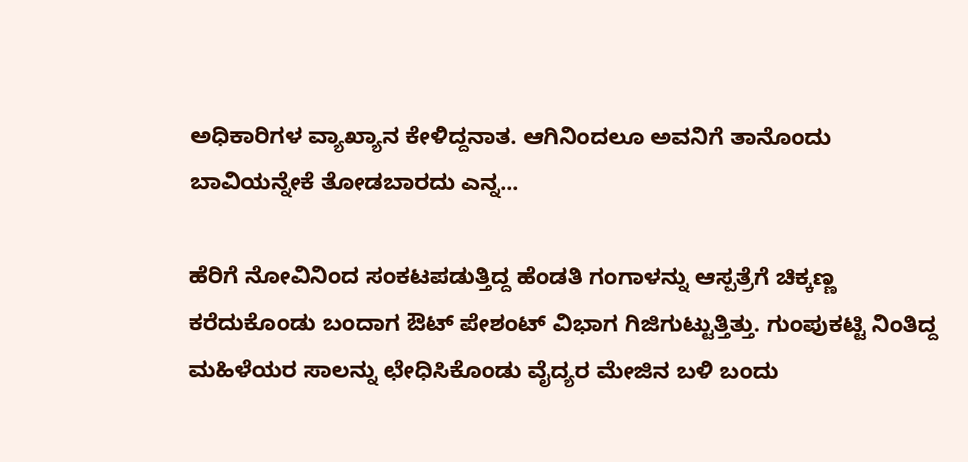ಅಧಿಕಾರಿಗಳ ವ್ಯಾಖ್ಯಾನ ಕೇಳಿದ್ದನಾತ. ಆಗಿನಿಂದಲೂ ಅವನಿಗೆ ತಾನೊಂದು ಬಾವಿಯನ್ನೇಕೆ ತೋಡಬಾರದು ಎನ್ನ...

ಹೆರಿಗೆ ನೋವಿನಿಂದ ಸಂಕಟಪಡುತ್ತಿದ್ದ ಹೆಂಡತಿ ಗಂಗಾಳನ್ನು ಆಸ್ಪತ್ರೆಗೆ ಚಿಕ್ಕಣ್ಣ ಕರೆದುಕೊಂಡು ಬಂದಾಗ ಔಟ್ ಪೇಶಂಟ್ ವಿಭಾಗ ಗಿಜಿಗುಟ್ಟುತ್ತಿತ್ತು. ಗುಂಪುಕಟ್ಟಿ ನಿಂತಿದ್ದ ಮಹಿಳೆಯರ ಸಾಲನ್ನು ಛೇಧಿಸಿಕೊಂಡು ವೈದ್ಯರ ಮೇಜಿನ ಬಳಿ ಬಂದು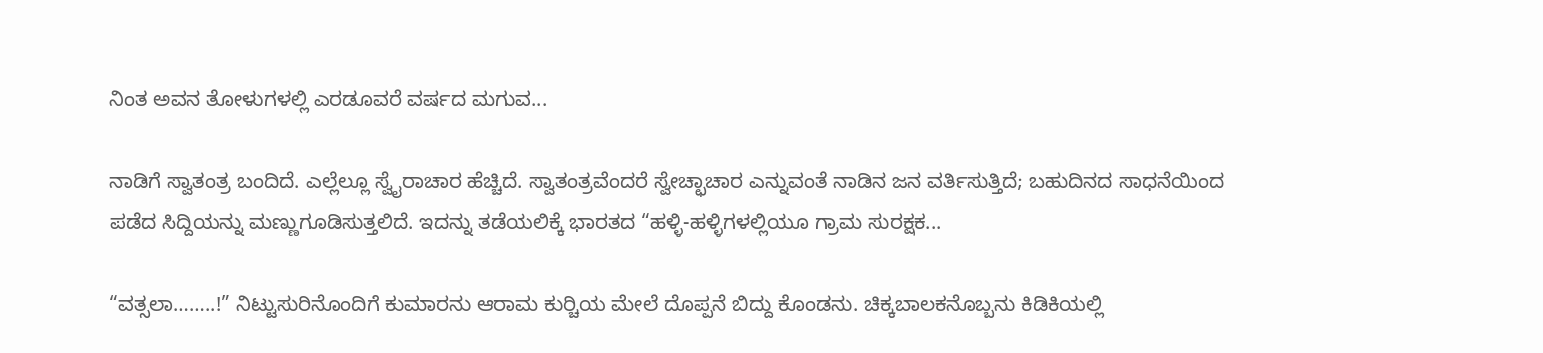ನಿಂತ ಅವನ ತೋಳುಗಳಲ್ಲಿ ಎರಡೂವರೆ ವರ್ಷದ ಮಗುವ...

ನಾಡಿಗೆ ಸ್ವಾತಂತ್ರ ಬಂದಿದೆ. ಎಲ್ಲೆಲ್ಲೂ ಸ್ವೈರಾಚಾರ ಹೆಚ್ಚಿದೆ. ಸ್ವಾತಂತ್ರವೆಂದರೆ ಸ್ವೇಚ್ಛಾಚಾರ ಎನ್ನುವಂತೆ ನಾಡಿನ ಜನ ವರ್ತಿಸುತ್ತಿದೆ; ಬಹುದಿನದ ಸಾಧನೆಯಿಂದ ಪಡೆದ ಸಿದ್ದಿಯನ್ನು ಮಣ್ಣುಗೂಡಿಸುತ್ತಲಿದೆ. ಇದನ್ನು ತಡೆಯಲಿಕ್ಕೆ ಭಾರತದ “ಹಳ್ಳಿ-ಹಳ್ಳಿಗಳಲ್ಲಿಯೂ ಗ್ರಾಮ ಸುರಕ್ಷಕ...

“ವತ್ಸಲಾ……..!” ನಿಟ್ಟುಸುರಿನೊಂದಿಗೆ ಕುಮಾರನು ಆರಾಮ ಕುರ್‍ಚಿಯ ಮೇಲೆ ದೊಪ್ಪನೆ ಬಿದ್ದು ಕೊಂಡನು. ಚಿಕ್ಕಬಾಲಕನೊಬ್ಬನು ಕಿಡಿಕಿಯಲ್ಲಿ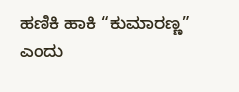ಹಣಿಕಿ ಹಾಕಿ “ಕುಮಾರಣ್ಣ” ಎಂದು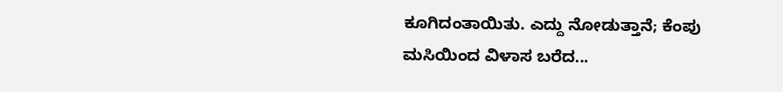ಕೂಗಿದಂತಾಯಿತು. ಎದ್ದು ನೋಡುತ್ತಾನೆ; ಕೆಂಪು ಮಸಿಯಿಂದ ವಿಳಾಸ ಬರೆದ...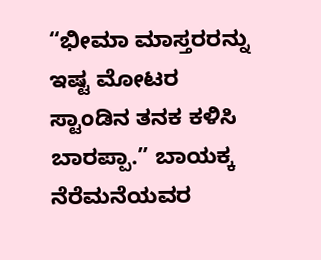“ಭೀಮಾ ಮಾಸ್ತರರನ್ನು ಇಷ್ಟ ಮೋಟರ ಸ್ಟಾಂಡಿನ ತನಕ ಕಳಿಸಿ ಬಾರಪ್ಪಾ.” ಬಾಯಕ್ಕ ನೆರೆಮನೆಯವರ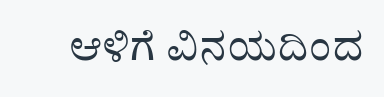ಆಳಿಗೆ ವಿನಯದಿಂದ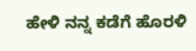ಹೇಳಿ ನನ್ನ ಕಡೆಗೆ ಹೊರಳಿ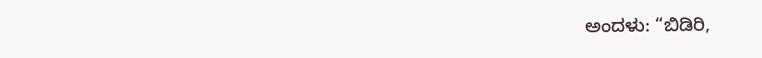ಅಂದಳು: “ಬಿಡಿರಿ,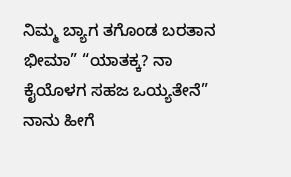ನಿಮ್ಮ ಬ್ಯಾಗ ತಗೊಂಡ ಬರತಾನ ಭೀಮಾ” “ಯಾತಕ್ಕ? ನಾ ಕೈಯೊಳಗ ಸಹಜ ಒಯ್ಯತೇನೆ” ನಾನು ಹೀಗೆ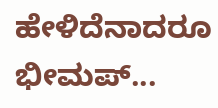ಹೇಳಿದೆನಾದರೂ ಭೀಮಪ್...